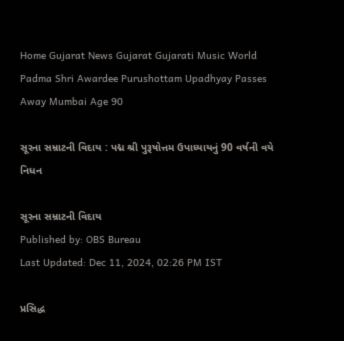Home Gujarat News Gujarat Gujarati Music World Padma Shri Awardee Purushottam Upadhyay Passes Away Mumbai Age 90

સૂરના સમ્રાટની વિદાય : પદ્મ શ્રી પુરૂષોત્તમ ઉપાધ્યાયનું 90 વર્ષની વયે નિધન

સૂરના સમ્રાટની વિદાય
Published by: OBS Bureau
Last Updated: Dec 11, 2024, 02:26 PM IST

પ્રસિદ્ધ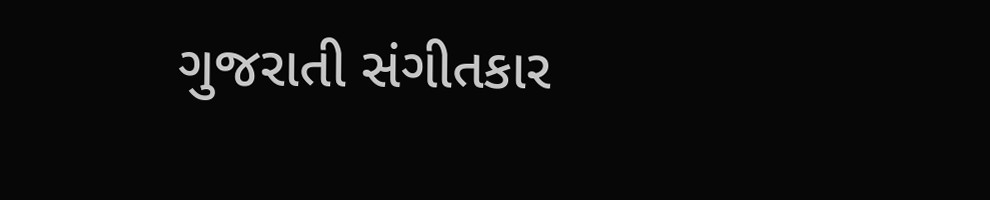ગુજરાતી સંગીતકાર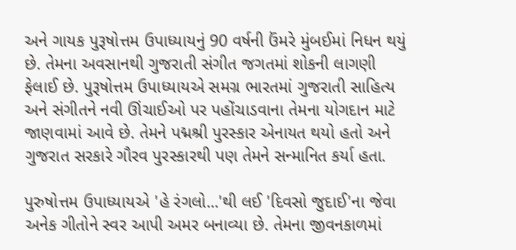અને ગાયક પુરૂષોત્તમ ઉપાધ્યાયનું 90 વર્ષની ઉંમરે મુંબઈમાં નિધન થયું છે. તેમના અવસાનથી ગુજરાતી સંગીત જગતમાં શોકની લાગણી ફેલાઈ છે. પુરૂષોત્તમ ઉપાધ્યાયએ સમગ્ર ભારતમાં ગુજરાતી સાહિત્ય અને સંગીતને નવી ઊંચાઈઓ પર પહોંચાડવાના તેમના યોગદાન માટે જાણવામાં આવે છે. તેમને પદ્મશ્રી પુરસ્કાર એનાયત થયો હતો અને ગુજરાત સરકારે ગૌરવ પુરસ્કારથી પણ તેમને સન્માનિત કર્યા હતા.

પુરુષોત્તમ ઉપાધ્યાયએ 'હે રંગલો...'થી લઈ 'દિવસો જુદાઈ'ના જેવા અનેક ગીતોને સ્વર આપી અમર બનાવ્યા છે. તેમના જીવનકાળમાં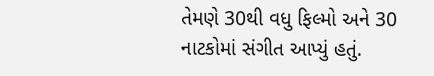તેમણે 30થી વધુ ફિલ્મો અને 30 નાટકોમાં સંગીત આપ્યું હતું.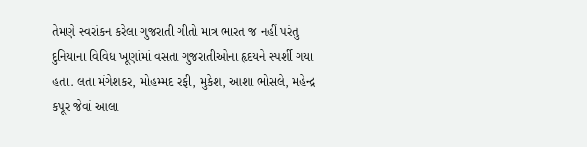તેમણે સ્વરાંકન કરેલા ગુજરાતી ગીતો માત્ર ભારત જ નહીં પરંતુ દુનિયાના વિવિધ ખૂણાંમાં વસતા ગુજરાતીઓના હૃદયને સ્પર્શી ગયા હતા. લતા મંગેશકર, મોહમ્મદ રફી, મુકેશ, આશા ભોસલે, મહેન્દ્ર કપૂર જેવાં આલા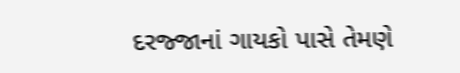દરજ્જાનાં ગાયકો પાસે તેમણે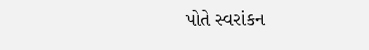પોતે સ્વરાંકન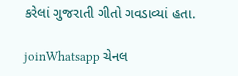કરેલાં ગુજરાતી ગીતો ગવડાવ્યાં હતા.

joinWhatsapp ચેનલ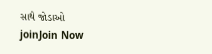સાથે જોડાઓ
joinJoin Now